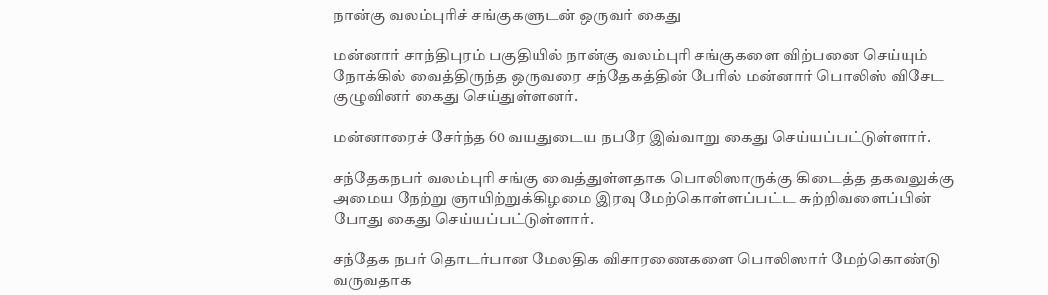நான்கு வலம்புரிச் சங்குகளுடன் ஒருவர் கைது

மன்னார் சாந்திபுரம் பகுதியில் நான்கு வலம்புரி சங்குகளை விற்பனை செய்யும் நோக்கில் வைத்திருந்த ஒருவரை சந்தேகத்தின் பேரில் மன்னார் பொலிஸ் விசேட குழுவினர் கைது செய்துள்ளனர்.

மன்னாரைச் சேர்ந்த 60 வயதுடைய நபரே இவ்வாறு கைது செய்யப்பட்டுள்ளார்.

சந்தேகநபர் வலம்புரி சங்கு வைத்துள்ளதாக பொலிஸாருக்கு கிடைத்த தகவலுக்கு அமைய நேற்று ஞாயிற்றுக்கிழமை இரவு மேற்கொள்ளப்பட்ட சுற்றிவளைப்பின் போது கைது செய்யப்பட்டுள்ளார்.

சந்தேக நபர் தொடர்பான மேலதிக விசாரணைகளை பொலிஸார் மேற்கொண்டு வருவதாக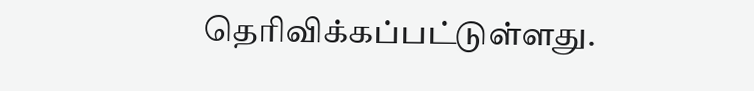தெரிவிக்கப்பட்டுள்ளது.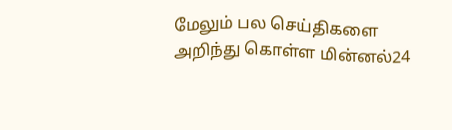மேலும் பல செய்திகளை அறிந்து கொள்ள மின்னல்24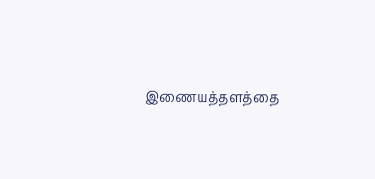இணையத்தளத்தை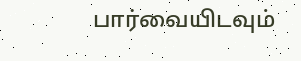பார்வையிடவும்